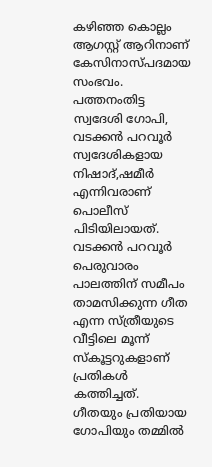കഴിഞ്ഞ കൊല്ലം ആഗസ്റ്റ് ആറിനാണ് കേസിനാസ്പദമായ സംഭവം. പത്തനംതിട്ട സ്വദേശി ഗോപി, വടക്കന്‍ പറവൂര്‍ സ്വദേശികളായ നിഷാദ്,ഷമീര്‍ എന്നിവരാണ് പൊലീസ് പിടിയിലായത്. വടക്കന്‍ പറവൂര്‍ പെരുവാരം പാലത്തിന് സമീപം താമസിക്കുന്ന ഗീത എന്ന സ്ത്രീയുടെ വീട്ടിലെ മൂന്ന് സ്‌കൂട്ടറുകളാണ് പ്രതികള്‍ കത്തിച്ചത്. ഗീതയും പ്രതിയായ ഗോപിയും തമ്മില്‍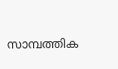സാമ്പത്തിക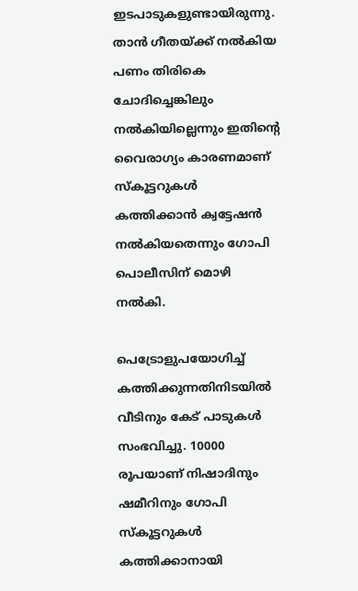ഇടപാടുകളുണ്ടായിരുന്നു. താന്‍ ഗീതയ്ക്ക് നല്‍കിയ പണം തിരികെ ചോദിച്ചെങ്കിലും നല്‍കിയില്ലെന്നും ഇതിന്റെ വൈരാഗ്യം കാരണമാണ് സ്‌കൂട്ടറുകള്‍ കത്തിക്കാന്‍ ക്വട്ടേഷന്‍ നല്‍കിയതെന്നും ഗോപി പൊലീസിന് മൊഴി നല്‍കി.

പെട്രോളുപയോഗിച്ച് കത്തിക്കുന്നതിനിടയില്‍ വീടിനും കേട് പാടുകള്‍ സംഭവിച്ചു. 10000 രൂപയാണ് നിഷാദിനും ഷമീറിനും ഗോപി സ്‌കൂട്ടറുകള്‍ കത്തിക്കാനായി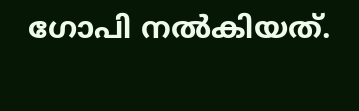ഗോപി നല്‍കിയത്.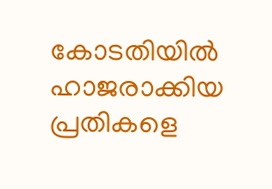കോടതിയില്‍ ഹാജരാക്കിയ പ്രതികളെ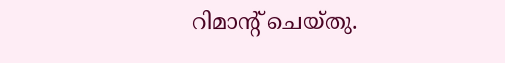റിമാന്റ് ചെയ്തു.